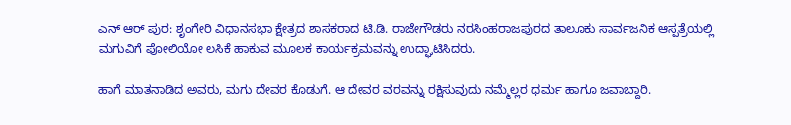ಎನ್ ಆರ್ ಪುರ: ಶೃಂಗೇರಿ ವಿಧಾನಸಭಾ ಕ್ಷೇತ್ರದ ಶಾಸಕರಾದ ಟಿ.ಡಿ. ರಾಜೇಗೌಡರು ನರಸಿಂಹರಾಜಪುರದ ತಾಲೂಕು ಸಾರ್ವಜನಿಕ ಆಸ್ಪತ್ರೆಯಲ್ಲಿ ಮಗುವಿಗೆ ಪೋಲಿಯೋ ಲಸಿಕೆ ಹಾಕುವ ಮೂಲಕ ಕಾರ್ಯಕ್ರಮವನ್ನು ಉದ್ಘಾಟಿಸಿದರು.

ಹಾಗೆ ಮಾತನಾಡಿದ ಅವರು, ಮಗು ದೇವರ ಕೊಡುಗೆ. ಆ ದೇವರ ವರವನ್ನು ರಕ್ಷಿಸುವುದು ನಮ್ಮೆಲ್ಲರ ಧರ್ಮ ಹಾಗೂ ಜವಾಬ್ದಾರಿ.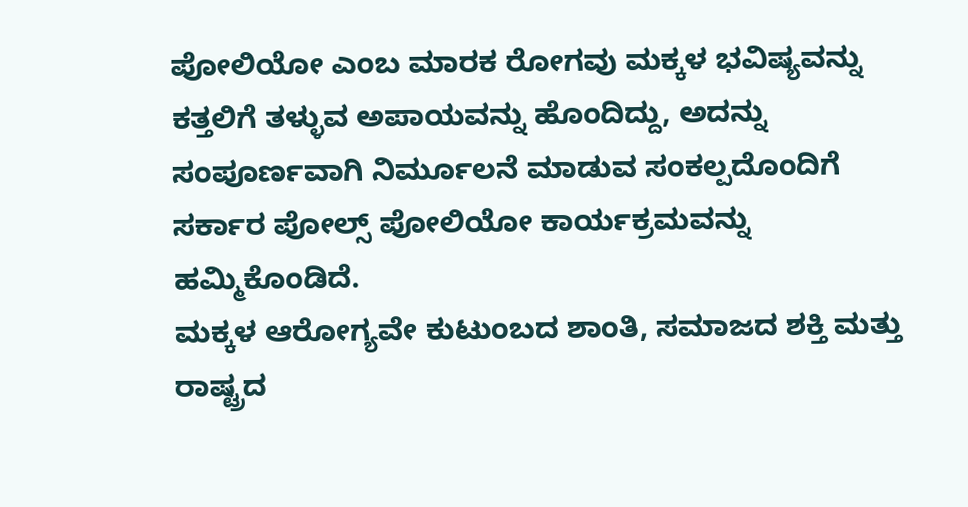ಪೋಲಿಯೋ ಎಂಬ ಮಾರಕ ರೋಗವು ಮಕ್ಕಳ ಭವಿಷ್ಯವನ್ನು ಕತ್ತಲಿಗೆ ತಳ್ಳುವ ಅಪಾಯವನ್ನು ಹೊಂದಿದ್ದು, ಅದನ್ನು ಸಂಪೂರ್ಣವಾಗಿ ನಿರ್ಮೂಲನೆ ಮಾಡುವ ಸಂಕಲ್ಪದೊಂದಿಗೆ ಸರ್ಕಾರ ಪೋಲ್ಸ್ ಪೋಲಿಯೋ ಕಾರ್ಯಕ್ರಮವನ್ನು ಹಮ್ಮಿಕೊಂಡಿದೆ.
ಮಕ್ಕಳ ಆರೋಗ್ಯವೇ ಕುಟುಂಬದ ಶಾಂತಿ, ಸಮಾಜದ ಶಕ್ತಿ ಮತ್ತು ರಾಷ್ಟ್ರದ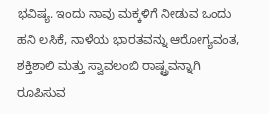ಭವಿಷ್ಯ. ಇಂದು ನಾವು ಮಕ್ಕಳಿಗೆ ನೀಡುವ ಒಂದು ಹನಿ ಲಸಿಕೆ, ನಾಳೆಯ ಭಾರತವನ್ನು ಆರೋಗ್ಯವಂತ, ಶಕ್ತಿಶಾಲಿ ಮತ್ತು ಸ್ವಾವಲಂಬಿ ರಾಷ್ಟ್ರವನ್ನಾಗಿ ರೂಪಿಸುವ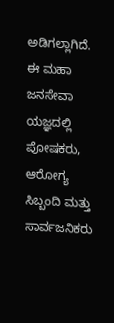ಅಡಿಗಲ್ಲಾಗಿದೆ. ಈ ಮಹಾ ಜನಸೇವಾ ಯಜ್ಞದಲ್ಲಿ ಪೋಷಕರು, ಆರೋಗ್ಯ ಸಿಬ್ಬಂದಿ ಮತ್ತು ಸಾರ್ವಜನಿಕರು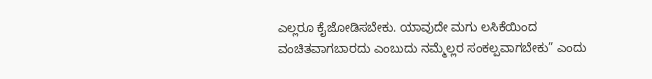ಎಲ್ಲರೂ ಕೈಜೋಡಿಸಬೇಕು. ಯಾವುದೇ ಮಗು ಲಸಿಕೆಯಿಂದ ವಂಚಿತವಾಗಬಾರದು ಎಂಬುದು ನಮ್ಮೆಲ್ಲರ ಸಂಕಲ್ಪವಾಗಬೇಕು” ಎಂದು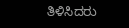ತಿಳಿಸಿದರು